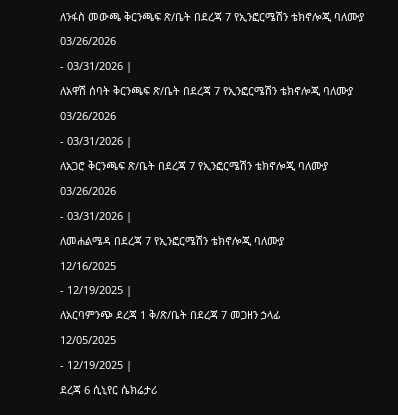ለንፋስ መውጫ ቅርንጫፍ ጽ/ቤት በደረጃ 7 የኢንፎርሜሽን ቴክኖሎጂ ባለሙያ
03/26/2026
- 03/31/2026 |
ለአዋሽ ሰባት ቅርንጫፍ ጽ/ቤት በደረጃ 7 የኢንፎርሜሽን ቴክኖሎጂ ባለሙያ
03/26/2026
- 03/31/2026 |
ለአጋሮ ቅርንጫፍ ጽ/ቤት በደረጃ 7 የኢንፎርሜሽን ቴክኖሎጂ ባለሙያ
03/26/2026
- 03/31/2026 |
ለመሐልሜዳ በደረጃ 7 የኢንፎርሜሽን ቴክኖሎጂ ባለሙያ
12/16/2025
- 12/19/2025 |
ለአርባምንጭ ደረጃ 1 ቅ/ጽ/ቤት በደረጃ 7 መጋዘን ኃላፊ
12/05/2025
- 12/19/2025 |
ደረጃ 6 ሲኒየር ሴክሬታሪ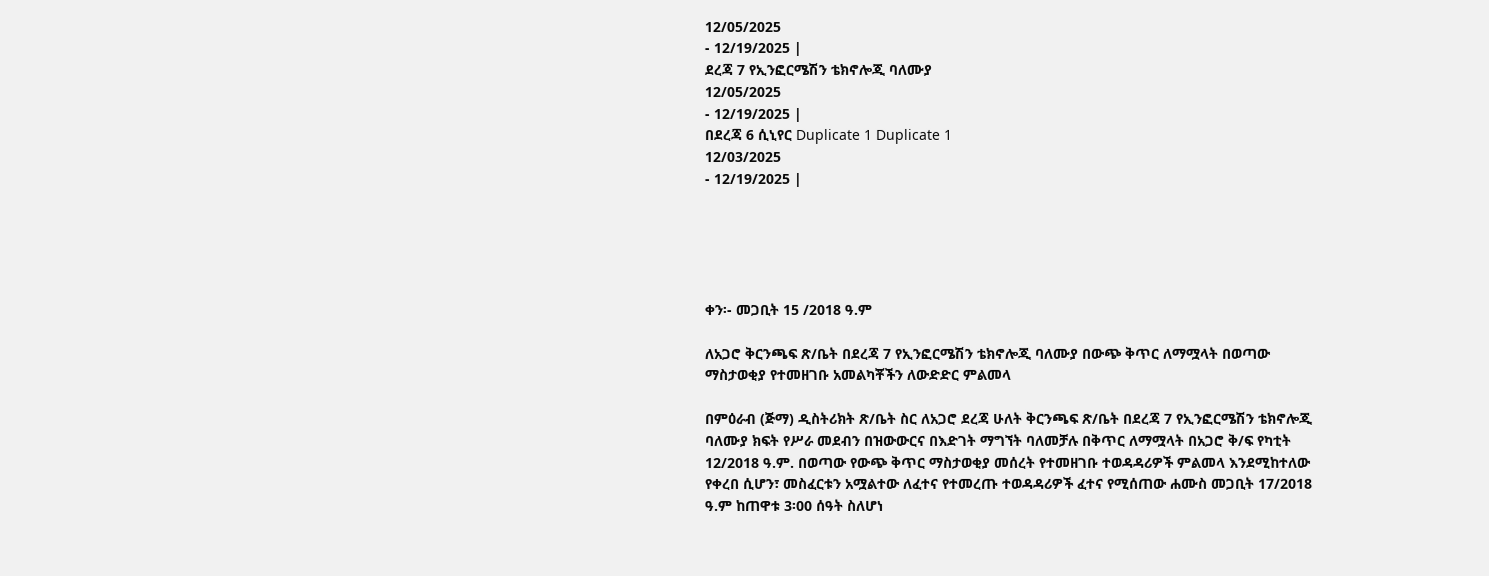12/05/2025
- 12/19/2025 |
ደረጃ 7 የኢንፎርሜሽን ቴክኖሎጂ ባለሙያ
12/05/2025
- 12/19/2025 |
በደረጃ 6 ሲኒየር Duplicate 1 Duplicate 1
12/03/2025
- 12/19/2025 |





ቀን፡- መጋቢት 15 /2018 ዓ.ም

ለአጋሮ ቅርንጫፍ ጽ/ቤት በደረጃ 7 የኢንፎርሜሽን ቴክኖሎጂ ባለሙያ በውጭ ቅጥር ለማሟላት በወጣው ማስታወቂያ የተመዘገቡ አመልካቾችን ለውድድር ምልመላ

በምዕራብ (ጅማ) ዲስትሪክት ጽ/ቤት ስር ለአጋሮ ደረጃ ሁለት ቅርንጫፍ ጽ/ቤት በደረጃ 7 የኢንፎርሜሽን ቴክኖሎጂ ባለሙያ ክፍት የሥራ መደብን በዝውውርና በእድገት ማግኘት ባለመቻሉ በቅጥር ለማሟላት በአጋሮ ቅ/ፍ የካቲት 12/2018 ዓ.ም. በወጣው የውጭ ቅጥር ማስታወቂያ መሰረት የተመዘገቡ ተወዳዳሪዎች ምልመላ እንደሚከተለው የቀረበ ሲሆን፣ መስፈርቱን አሟልተው ለፈተና የተመረጡ ተወዳዳሪዎች ፈተና የሚሰጠው ሐሙስ መጋቢት 17/2018 ዓ.ም ከጠዋቱ 3፡00 ሰዓት ስለሆነ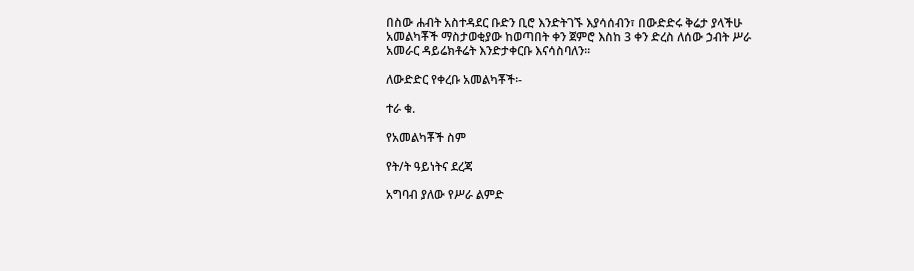በስው ሐብት አስተዳደር ቡድን ቢሮ እንድትገኙ እያሳሰብን፣ በውድድሩ ቅሬታ ያላችሁ አመልካቾች ማስታወቂያው ከወጣበት ቀን ጀምሮ እስከ 3 ቀን ድረስ ለሰው ኃብት ሥራ አመራር ዳይሬክቶሬት እንድታቀርቡ እናሳስባለን፡፡

ለውድድር የቀረቡ አመልካቾች፡-

ተራ ቁ.

የአመልካቾች ስም

የት/ት ዓይነትና ደረጃ

አግባብ ያለው የሥራ ልምድ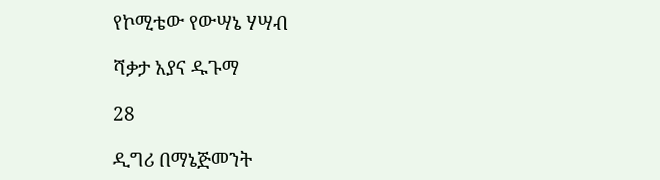የኮሚቴው የውሣኔ ሃሣብ

ሻቃታ አያና ዱጉማ

28

ዲግሪ በማኔጅመንት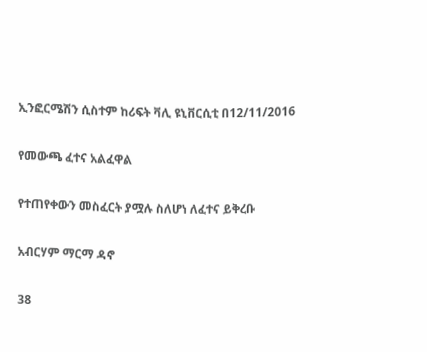ኢንፎርሜሽን ሲስተም ከሪፍት ቫሊ ዩኒቨርሲቲ በ12/11/2016

የመውጫ ፈተና አልፈዋል

የተጠየቀውን መስፈርት ያሟሉ ስለሆነ ለፈተና ይቅረቡ

አብርሃም ማርማ ዳኖ

38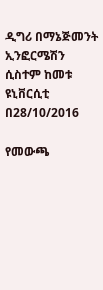ዲግሪ በማኔጅመንት ኢንፎርሜሽን ሲስተም ከመቱ ዩኒቨርሲቲ በ28/10/2016

የመውጫ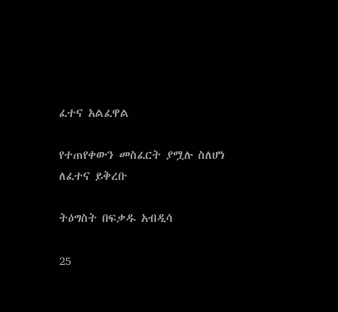ፈተና አልፈዋል

የተጠየቀውን መስፈርት ያሟሉ ስለሆነ ለፈተና ይቅረቡ

ትዕግስት በፍቃዱ አብዲሳ

25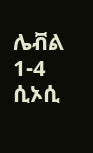ሌቭል 1-4 ሲኦሲ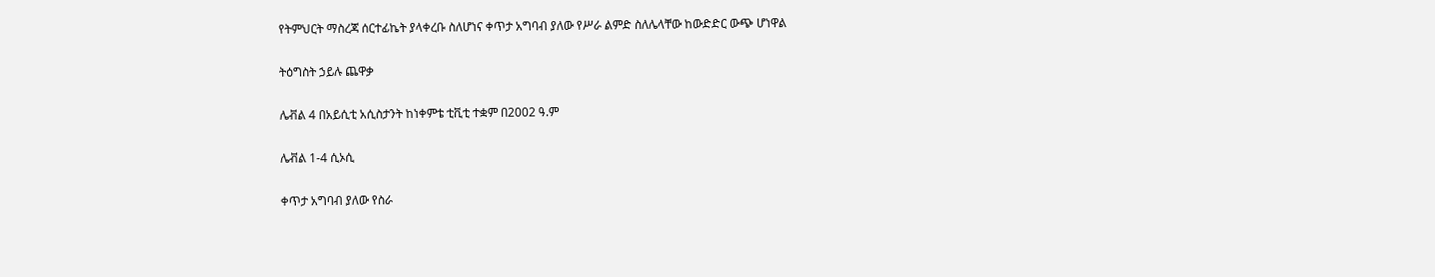የትምህርት ማስረጃ ሰርተፊኬት ያላቀረቡ ስለሆነና ቀጥታ አግባብ ያለው የሥራ ልምድ ስለሌላቸው ከውድድር ውጭ ሆነዋል

ትዕግስት ኃይሉ ጨዋቃ

ሌቭል 4 በአይሲቲ አሲስታንት ከነቀምቴ ቲቪቲ ተቋም በ2002 ዓ.ም

ሌቭል 1-4 ሲኦሲ

ቀጥታ አግባብ ያለው የስራ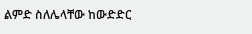ልምድ ስለሌላቸው ከውድድር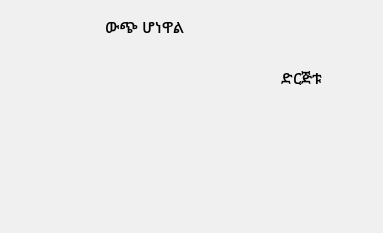ውጭ ሆነዋል

                                            ድርጅቱ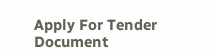Apply For Tender Document